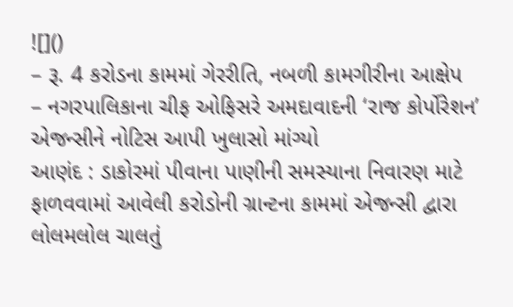![]()
– રૂ. 4 કરોડના કામમાં ગેરરીતિ, નબળી કામગીરીના આક્ષેપ
– નગરપાલિકાના ચીફ ઓફિસરે અમદાવાદની ‘રાજ કોર્પોરેશન’ એજન્સીને નોટિસ આપી ખુલાસો માંગ્યો
આણંદ : ડાકોરમાં પીવાના પાણીની સમસ્યાના નિવારણ માટે ફાળવવામાં આવેલી કરોડોની ગ્રાન્ટના કામમાં એજન્સી દ્વારા લોલમલોલ ચાલતું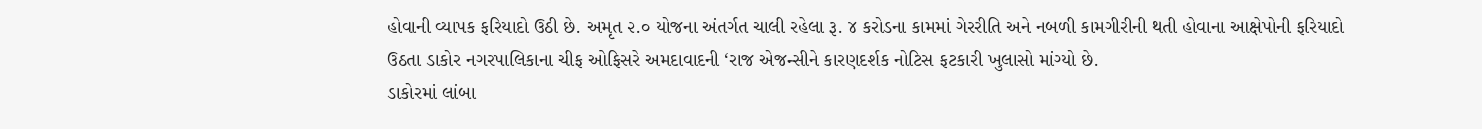હોવાની વ્યાપક ફરિયાદો ઉઠી છે. અમૃત ૨.૦ યોજના અંતર્ગત ચાલી રહેલા રૂ. ૪ કરોડના કામમાં ગેરરીતિ અને નબળી કામગીરીની થતી હોવાના આક્ષેપોની ફરિયાદો ઉઠતા ડાકોર નગરપાલિકાના ચીફ ઓફિસરે અમદાવાદની ‘રાજ એજન્સીને કારણદર્શક નોટિસ ફટકારી ખુલાસો માંગ્યો છે.
ડાકોરમાં લાંબા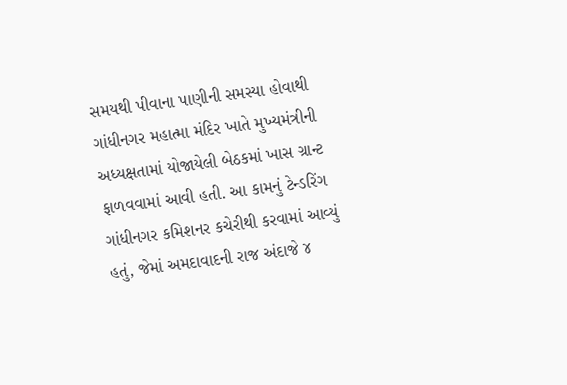સમયથી પીવાના પાણીની સમસ્યા હોવાથી ગાંધીનગર મહાત્મા મંદિર ખાતે મુખ્યમંત્રીની અધ્યક્ષતામાં યોજાયેલી બેઠકમાં ખાસ ગ્રાન્ટ ફાળવવામાં આવી હતી. આ કામનું ટેન્ડરિંગ ગાંધીનગર કમિશનર કચેરીથી કરવામાં આવ્યું હતું, જેમાં અમદાવાદની રાજ અંદાજે ૪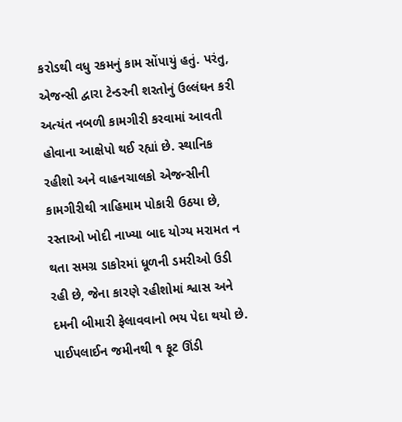કરોડથી વધુ રકમનું કામ સોંપાયું હતું. પરંતુ, એજન્સી દ્વારા ટેન્ડરની શરતોનું ઉલ્લંઘન કરી અત્યંત નબળી કામગીરી કરવામાં આવતી હોવાના આક્ષેપો થઈ રહ્યાં છે. સ્થાનિક રહીશો અને વાહનચાલકો એજન્સીની કામગીરીથી ત્રાહિમામ પોકારી ઉઠયા છે, રસ્તાઓ ખોદી નાખ્યા બાદ યોગ્ય મરામત ન થતા સમગ્ર ડાકોરમાં ધૂળની ડમરીઓ ઉડી રહી છે, જેના કારણે રહીશોમાં શ્વાસ અને દમની બીમારી ફેલાવવાનો ભય પેદા થયો છે.
પાઈપલાઈન જમીનથી ૧ ફૂટ ઊંડી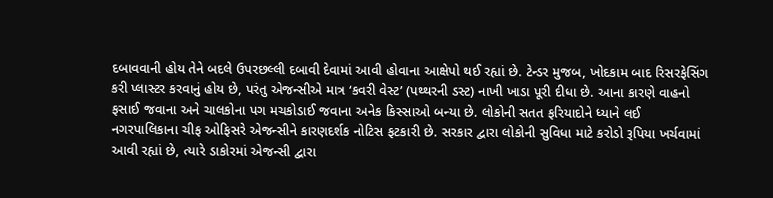દબાવવાની હોય તેને બદલે ઉપરછલ્લી દબાવી દેવામાં આવી હોવાના આક્ષેપો થઈ રહ્યાં છે. ટેન્ડર મુજબ, ખોદકામ બાદ રિસરફેસિંગ કરી પ્લાસ્ટર કરવાનું હોય છે, પરંતુ એજન્સીએ માત્ર ‘કવરી વેસ્ટ’ (પથ્થરની ડસ્ટ) નાખી ખાડા પૂરી દીધા છે. આના કારણે વાહનો ફસાઈ જવાના અને ચાલકોના પગ મચકોડાઈ જવાના અનેક કિસ્સાઓ બન્યા છે. લોકોની સતત ફરિયાદોને ધ્યાને લઈ નગરપાલિકાના ચીફ ઓફિસરે એજન્સીને કારણદર્શક નોટિસ ફટકારી છે. સરકાર દ્વારા લોકોની સુવિધા માટે કરોડો રૂપિયા ખર્ચવામાં આવી રહ્યાં છે, ત્યારે ડાકોરમાં એજન્સી દ્વારા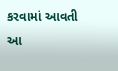કરવામાં આવતી આ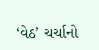‘વેઠ’ ચર્ચાનો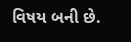વિષય બની છે.